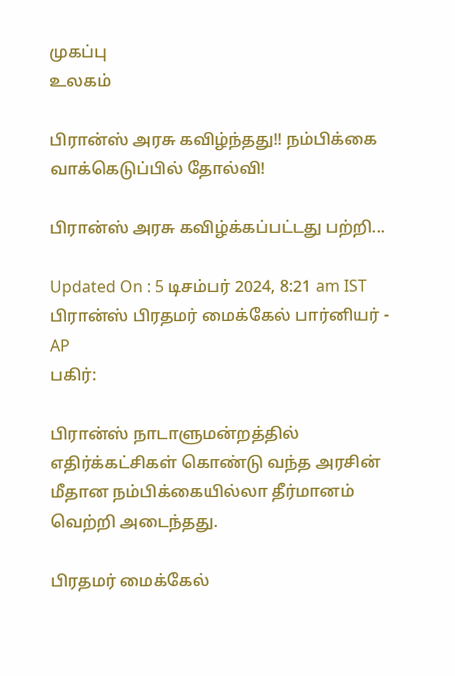முகப்பு
உலகம்

பிரான்ஸ் அரசு கவிழ்ந்தது!! நம்பிக்கை வாக்கெடுப்பில் தோல்வி!

பிரான்ஸ் அரசு கவிழ்க்கப்பட்டது பற்றி...

Updated On : 5 டிசம்பர் 2024, 8:21 am IST
பிரான்ஸ் பிரதமர் மைக்கேல் பார்னியர் - AP
பகிர்:

பிரான்ஸ் நாடாளுமன்றத்தில் எதிர்க்கட்சிகள் கொண்டு வந்த அரசின் மீதான நம்பிக்கையில்லா தீர்மானம் வெற்றி அடைந்தது.

பிரதமர் மைக்கேல்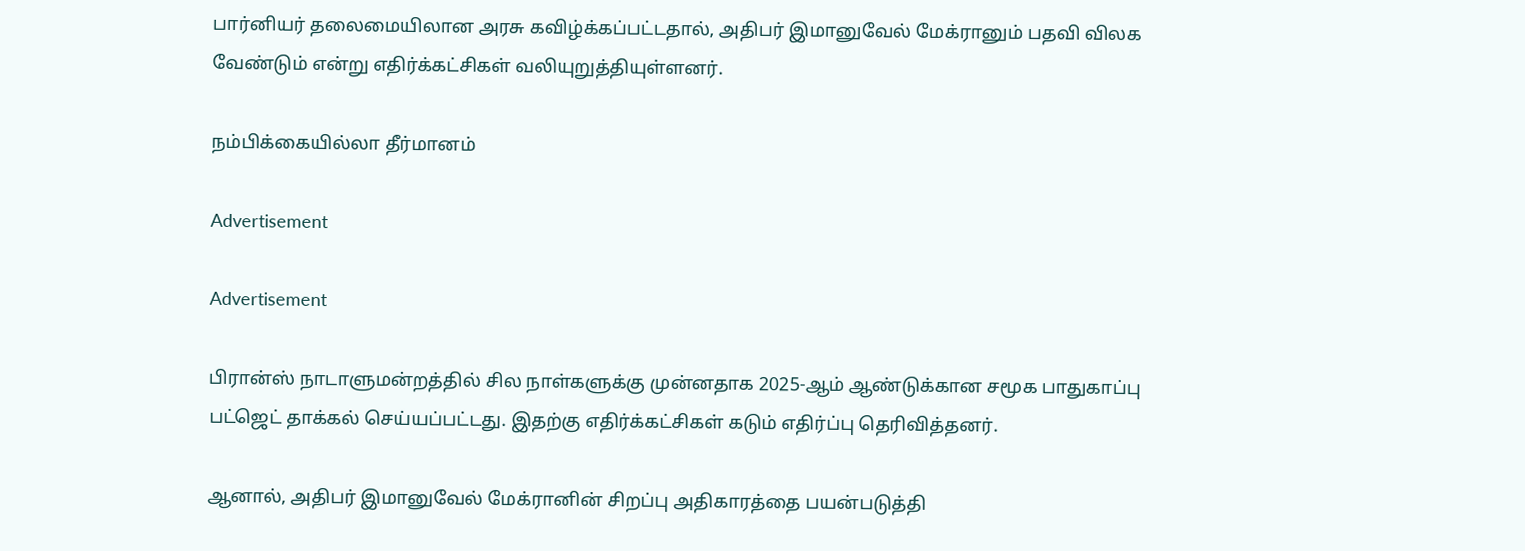பார்னியர் தலைமையிலான அரசு கவிழ்க்கப்பட்டதால், அதிபர் இமானுவேல் மேக்ரானும் பதவி விலக வேண்டும் என்று எதிர்க்கட்சிகள் வலியுறுத்தியுள்ளனர்.

நம்பிக்கையில்லா தீர்மானம்

Advertisement

Advertisement

பிரான்ஸ் நாடாளுமன்றத்தில் சில நாள்களுக்கு முன்னதாக 2025-ஆம் ஆண்டுக்கான சமூக பாதுகாப்பு பட்ஜெட் தாக்கல் செய்யப்பட்டது. இதற்கு எதிர்க்கட்சிகள் கடும் எதிர்ப்பு தெரிவித்தனர்.

ஆனால், அதிபர் இமானுவேல் மேக்ரானின் சிறப்பு அதிகாரத்தை பயன்படுத்தி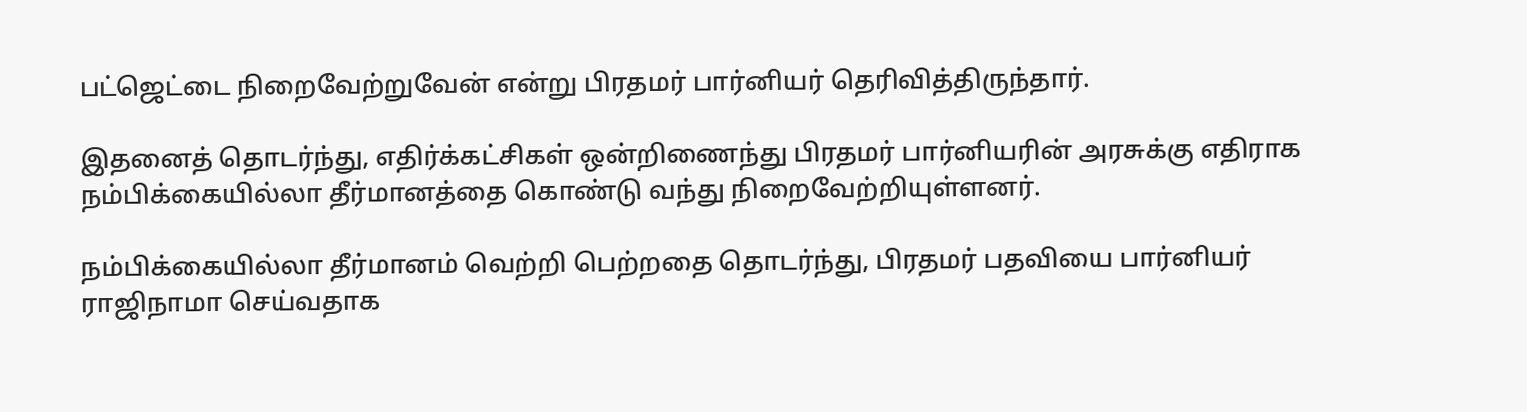பட்ஜெட்டை நிறைவேற்றுவேன் என்று பிரதமர் பார்னியர் தெரிவித்திருந்தார்.

இதனைத் தொடர்ந்து, எதிர்க்கட்சிகள் ஒன்றிணைந்து பிரதமர் பார்னியரின் அரசுக்கு எதிராக நம்பிக்கையில்லா தீர்மானத்தை கொண்டு வந்து நிறைவேற்றியுள்ளனர்.

நம்பிக்கையில்லா தீர்மானம் வெற்றி பெற்றதை தொடர்ந்து, பிரதமர் பதவியை பார்னியர் ராஜிநாமா செய்வதாக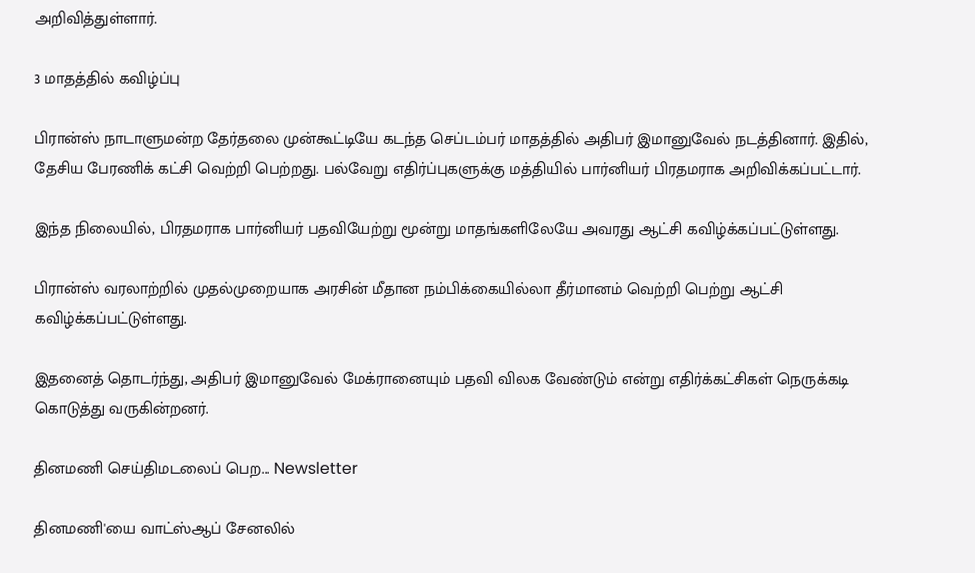அறிவித்துள்ளார்.

3 மாதத்தில் கவிழ்ப்பு

பிரான்ஸ் நாடாளுமன்ற தேர்தலை முன்கூட்டியே கடந்த செப்டம்பர் மாதத்தில் அதிபர் இமானுவேல் நடத்தினார். இதில், தேசிய பேரணிக் கட்சி வெற்றி பெற்றது. பல்வேறு எதிர்ப்புகளுக்கு மத்தியில் பார்னியர் பிரதமராக அறிவிக்கப்பட்டார்.

இந்த நிலையில், பிரதமராக பார்னியர் பதவியேற்று மூன்று மாதங்களிலேயே அவரது ஆட்சி கவிழ்க்கப்பட்டுள்ளது.

பிரான்ஸ் வரலாற்றில் முதல்முறையாக அரசின் மீதான நம்பிக்கையில்லா தீர்மானம் வெற்றி பெற்று ஆட்சி கவிழ்க்கப்பட்டுள்ளது.

இதனைத் தொடர்ந்து, அதிபர் இமானுவேல் மேக்ரானையும் பதவி விலக வேண்டும் என்று எதிர்க்கட்சிகள் நெருக்கடி கொடுத்து வருகின்றனர்.

தினமணி செய்திமடலைப் பெற... Newsletter

தினமணி'யை வாட்ஸ்ஆப் சேனலில்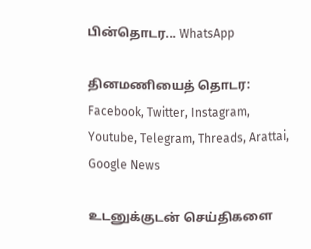பின்தொடர... WhatsApp

தினமணியைத் தொடர: Facebook, Twitter, Instagram, Youtube, Telegram, Threads, Arattai, Google News

உடனுக்குடன் செய்திகளை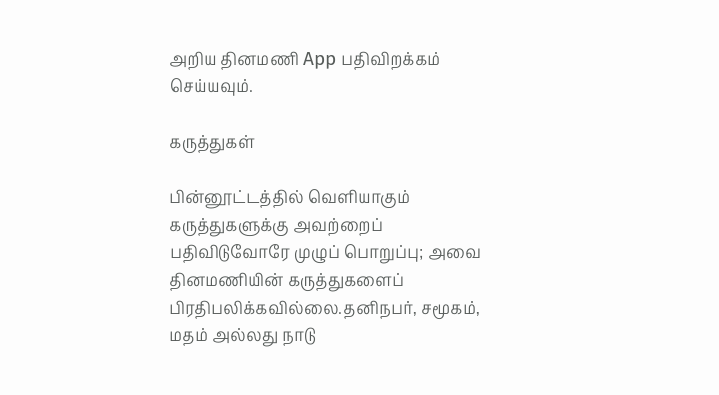அறிய தினமணி App பதிவிறக்கம் செய்யவும்.

கருத்துகள்

பின்னூட்டத்தில் வெளியாகும் கருத்துகளுக்கு அவற்றைப் பதிவிடுவோரே முழுப் பொறுப்பு; அவை தினமணியின் கருத்துகளைப் பிரதிபலிக்கவில்லை.தனிநபர், சமூகம், மதம் அல்லது நாடு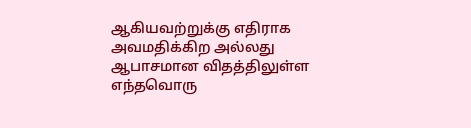ஆகியவற்றுக்கு எதிராக அவமதிக்கிற அல்லது ஆபாசமான விதத்திலுள்ள எந்தவொரு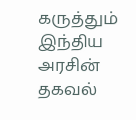கருத்தும் இந்திய அரசின் தகவல்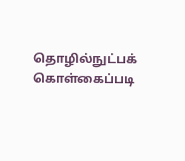தொழில்நுட்பக் கொள்கைப்படி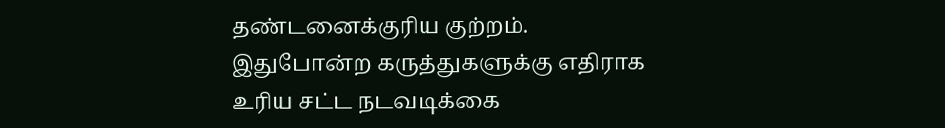தண்டனைக்குரிய குற்றம். இதுபோன்ற கருத்துகளுக்கு எதிராக உரிய சட்ட நடவடிக்கை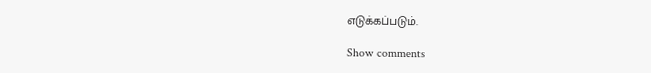எடுக்கப்படும்.

Show comments